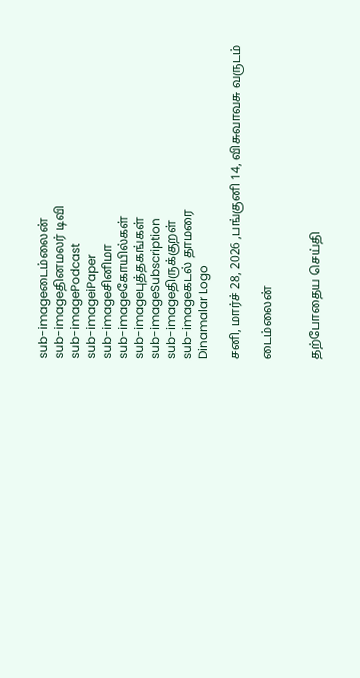sub-imageடைம்லைன்
sub-imageதினமலர் டிவி
sub-imagePodcast
sub-imageiPaper
sub-imageசினிமா
sub-imageகோயில்கள்
sub-imageபுத்தகங்கள்
sub-imageSubscription
sub-imageதிருக்குறள்
sub-imageகடல் தாமரை
Dinamalar Logo

சனி, மார்ச் 28, 2026 ,பங்குனி 14, விசுவாவசு வருடம்

டைம்லைன்


தற்போதைய செய்தி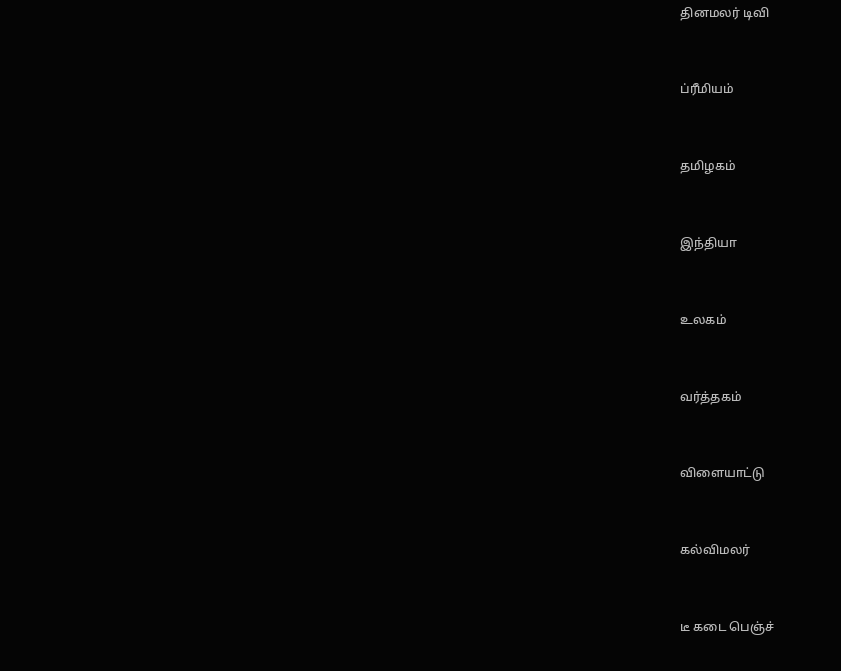தினமலர் டிவி


ப்ரீமியம்


தமிழகம்


இந்தியா


உலகம்


வர்த்தகம்


விளையாட்டு


கல்விமலர்


டீ கடை பெஞ்ச்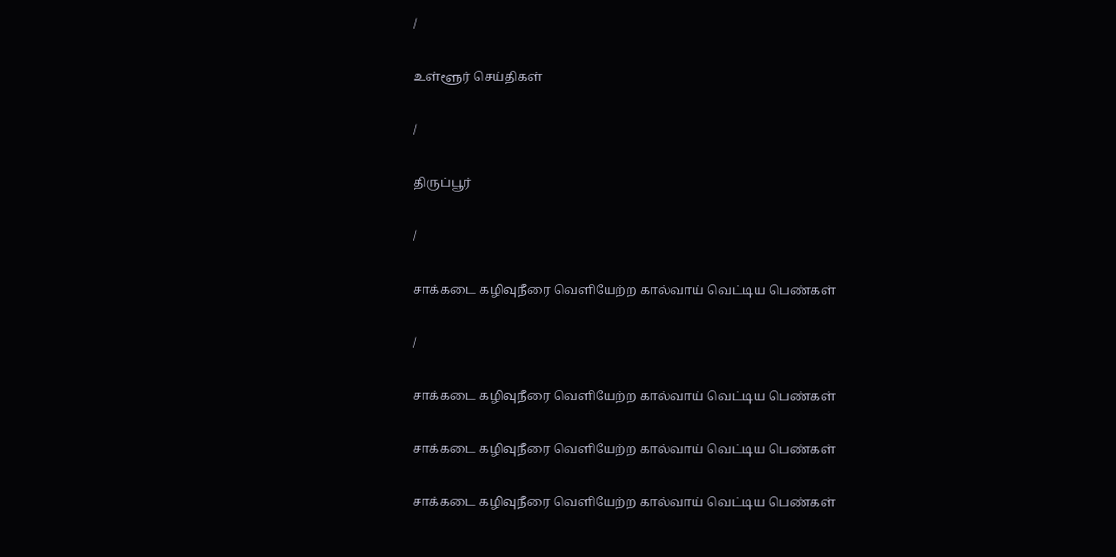/

உள்ளூர் செய்திகள்

/

திருப்பூர்

/

சாக்கடை கழிவுநீரை வெளியேற்ற கால்வாய் வெட்டிய பெண்கள்

/

சாக்கடை கழிவுநீரை வெளியேற்ற கால்வாய் வெட்டிய பெண்கள்

சாக்கடை கழிவுநீரை வெளியேற்ற கால்வாய் வெட்டிய பெண்கள்

சாக்கடை கழிவுநீரை வெளியேற்ற கால்வாய் வெட்டிய பெண்கள்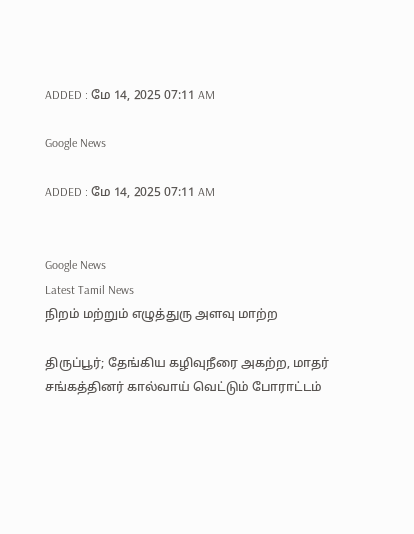ADDED : மே 14, 2025 07:11 AM

Google News

ADDED : மே 14, 2025 07:11 AM


Google News
Latest Tamil News
நிறம் மற்றும் எழுத்துரு அளவு மாற்ற

திருப்பூர்; தேங்கிய கழிவுநீரை அகற்ற, மாதர் சங்கத்தினர் கால்வாய் வெட்டும் போராட்டம்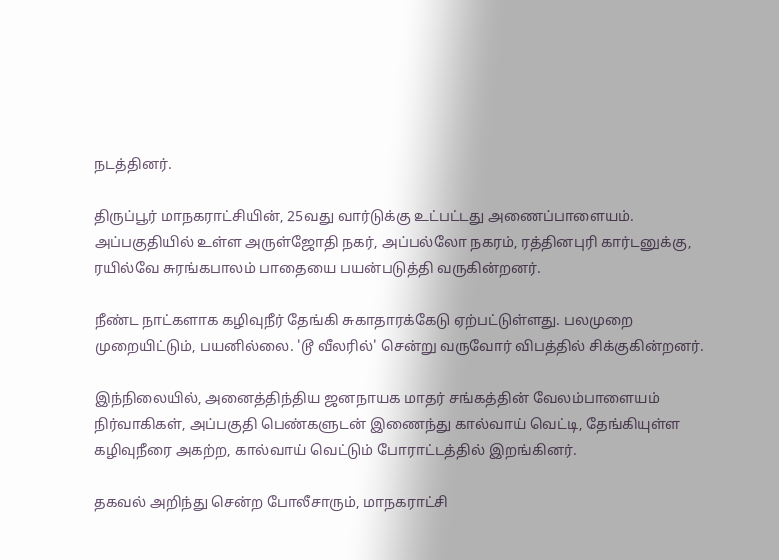நடத்தினர்.

திருப்பூர் மாநகராட்சியின், 25வது வார்டுக்கு உட்பட்டது அணைப்பாளையம். அப்பகுதியில் உள்ள அருள்ஜோதி நகர், அப்பல்லோ நகரம், ரத்தினபுரி கார்டனுக்கு, ரயில்வே சுரங்கபாலம் பாதையை பயன்படுத்தி வருகின்றனர்.

நீண்ட நாட்களாக கழிவுநீர் தேங்கி சுகாதாரக்கேடு ஏற்பட்டுள்ளது. பலமுறை முறையிட்டும், பயனில்லை. 'டூ வீலரில்' சென்று வருவோர் விபத்தில் சிக்குகின்றனர்.

இந்நிலையில், அனைத்திந்திய ஜனநாயக மாதர் சங்கத்தின் வேலம்பாளையம் நிர்வாகிகள், அப்பகுதி பெண்களுடன் இணைந்து கால்வாய் வெட்டி, தேங்கியுள்ள கழிவுநீரை அகற்ற, கால்வாய் வெட்டும் போராட்டத்தில் இறங்கினர்.

தகவல் அறிந்து சென்ற போலீசாரும், மாநகராட்சி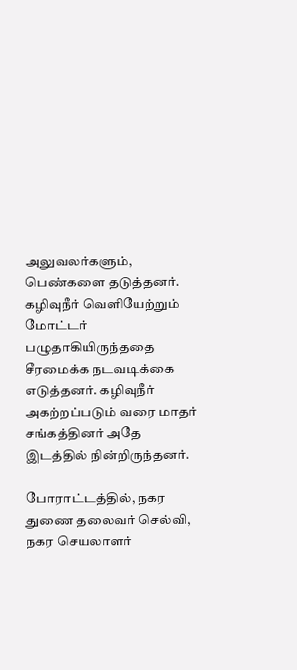அலுவலர்களும், பெண்களை தடுத்தனர். கழிவுநீர் வெளியேற்றும் மோட்டர் பழுதாகியிருந்ததை சீரமைக்க நடவடிக்கை எடுத்தனர். கழிவுநீர் அகற்றப்படும் வரை மாதர் சங்கத்தினர் அதே இடத்தில் நின்றிருந்தனர்.

போராட்டத்தில், நகர துணை தலைவர் செல்வி, நகர செயலாளர்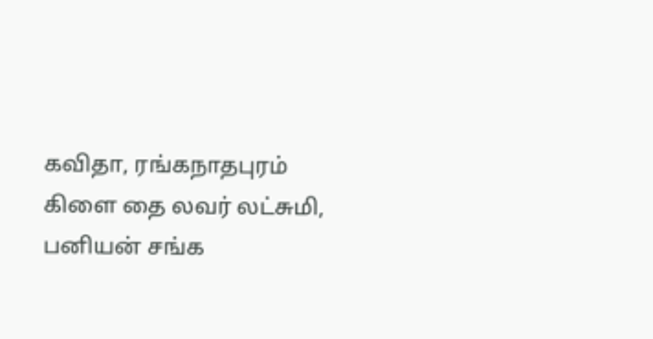கவிதா, ரங்கநாதபுரம் கிளை தை லவர் லட்சுமி, பனியன் சங்க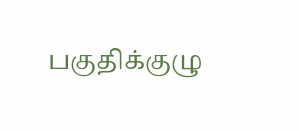பகுதிக்குழு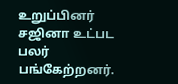உறுப்பினர் சஜினா உட்பட பலர் பங்கேற்றனர்.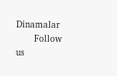Dinamalar
      Follow us